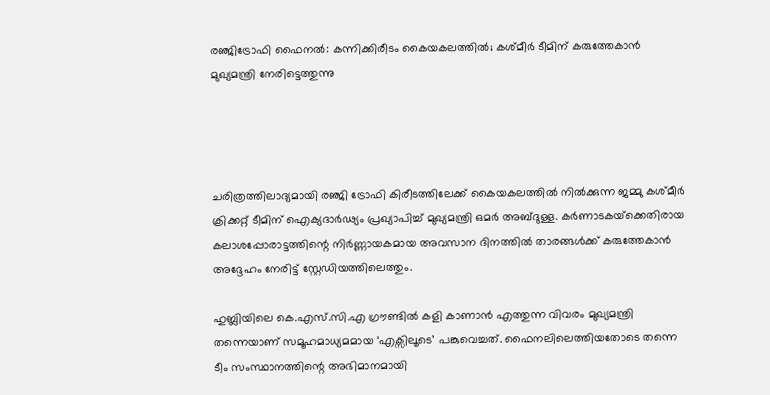രഞ്ജിട്രോഫി ഫൈനൽ: കന്നിക്കിരീടം കൈയകലത്തിൽ; കശ്മീർ ടീമിന് കരുത്തേകാൻ മുഖ്യമന്ത്രി നേരിട്ടെത്തുന്നു




ചരിത്രത്തിലാദ്യമായി രഞ്ജി ട്രോഫി കിരീടത്തിലേക്ക് കൈയകലത്തിൽ നിൽക്കുന്ന ജമ്മു കശ്മീർ ക്രിക്കറ്റ് ടീമിന് ഐക്യദാർഢ്യം പ്രഖ്യാപിച്ച് മുഖ്യമന്ത്രി ഒമർ അബ്ദുള്ള. കർണാടകയ്‌ക്കെതിരായ കലാശപ്പോരാട്ടത്തിന്റെ നിർണ്ണായകമായ അവസാന ദിനത്തിൽ താരങ്ങൾക്ക് കരുത്തേകാൻ അദ്ദേഹം നേരിട്ട് സ്റ്റേഡിയത്തിലെത്തും.

ഹുബ്ലിയിലെ കെ.എസ്.സി.എ ഗ്രൗണ്ടിൽ കളി കാണാൻ എത്തുന്ന വിവരം മുഖ്യമന്ത്രി തന്നെയാണ് സമൂഹമാധ്യമമായ ‘എക്സിലൂടെ’ പങ്കുവെച്ചത്. ഫൈനലിലെത്തിയതോടെ തന്നെ ടീം സംസ്ഥാനത്തിന്റെ അഭിമാനമായി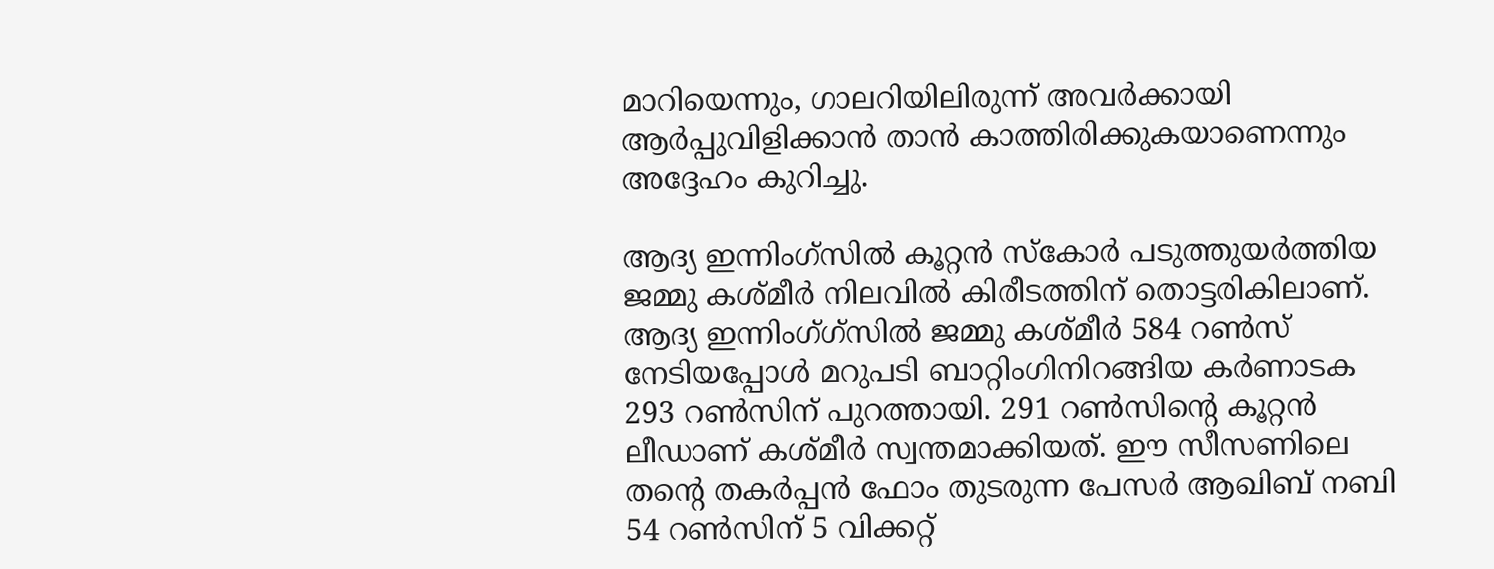മാറിയെന്നും, ഗാലറിയിലിരുന്ന് അവർക്കായി ആർപ്പുവിളിക്കാൻ താൻ കാത്തിരിക്കുകയാണെന്നും അദ്ദേഹം കുറിച്ചു.

ആദ്യ ഇന്നിംഗ്‌സിൽ കൂറ്റൻ സ്കോർ പടുത്തുയർത്തിയ ജമ്മു കശ്മീർ നിലവിൽ കിരീടത്തിന് തൊട്ടരികിലാണ്. ആദ്യ ഇന്നിംഗ്‌ഗ്സില്‍ ജമ്മു കശ്മീർ 584 റൺസ് നേടിയപ്പോൾ മറുപടി ബാറ്റിംഗിനിറങ്ങിയ കർണാടക 293 റൺസിന് പുറത്തായി. 291 റൺസിന്‍റെ കൂറ്റൻ ലീഡാണ് കശ്മീർ സ്വന്തമാക്കിയത്. ഈ സീസണിലെ തന്‍റെ തകർപ്പൻ ഫോം തുടരുന്ന പേസർ ആഖിബ് നബി 54 റൺസിന് 5 വിക്കറ്റ്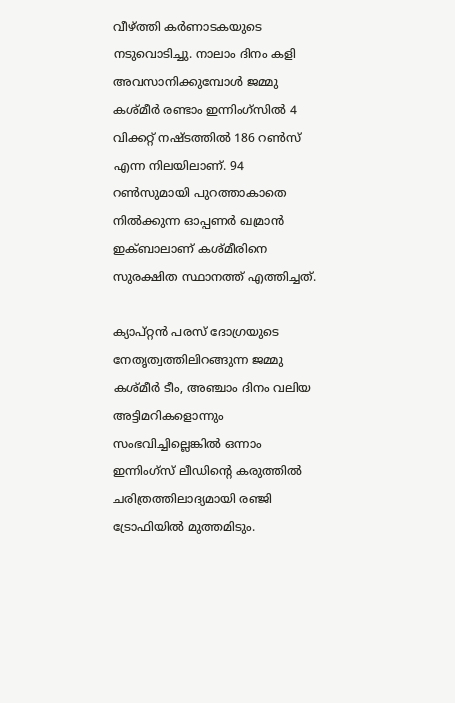വീഴ്ത്തി കർണാടകയുടെ നടുവൊടിച്ചു. നാലാം ദിനം കളി അവസാനിക്കുമ്പോൾ ജമ്മു കശ്മീർ രണ്ടാം ഇന്നിംഗ്സില്‍ 4 വിക്കറ്റ് നഷ്ടത്തിൽ 186 റൺസ് എന്ന നിലയിലാണ്. 94 റൺസുമായി പുറത്താകാതെ നിൽക്കുന്ന ഓപ്പണർ ഖമ്രാൻ ഇക്ബാലാണ് കശ്മീരിനെ സുരക്ഷിത സ്ഥാനത്ത് എത്തിച്ചത്.

ക്യാപ്റ്റൻ പരസ് ദോഗ്രയുടെ നേതൃത്വത്തിലിറങ്ങുന്ന ജമ്മു കശ്മീർ ടീം, അഞ്ചാം ദിനം വലിയ അട്ടിമറികളൊന്നും സംഭവിച്ചില്ലെങ്കിൽ ഒന്നാം ഇന്നിംഗ്സ് ലീഡിന്‍റെ കരുത്തില്‍ ചരിത്രത്തിലാദ്യമായി രഞ്ജി ട്രോഫിയിൽ മുത്തമിടും.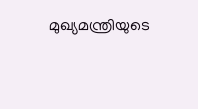മുഖ്യമന്ത്രിയുടെ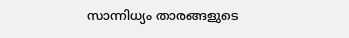സാന്നിധ്യം താരങ്ങളുടെ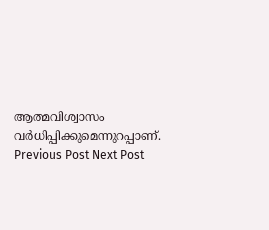ആത്മവിശ്വാസം വർധിപ്പിക്കുമെന്നുറപ്പാണ്.
Previous Post Next Post